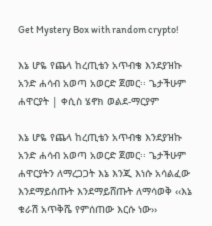Get Mystery Box with random crypto!

እኔ ሆዬ የጨላ ከረጢቴን አጥብቄ እንደያዝኩ አንድ ሐሳብ አወጣ አወርድ ጀመር፡፡ ጌታችሁም ሐዋርያት | ቀሲስ ሄኖክ ወልደ-ማርያም

እኔ ሆዬ የጨላ ከረጢቴን አጥብቄ እንደያዝኩ አንድ ሐሳብ አወጣ አወርድ ጀመር፡፡ ጌታችሁም ሐዋርያትን ለማረጋጋት እኔ እንጂ እነሱ አሳልፈው እንደማይሰጡት እንደማይሸጡት ለማሳወቅ ‹‹እኔ ቁራሽ አጥቅሼ የምሰጠው እርሱ ነው››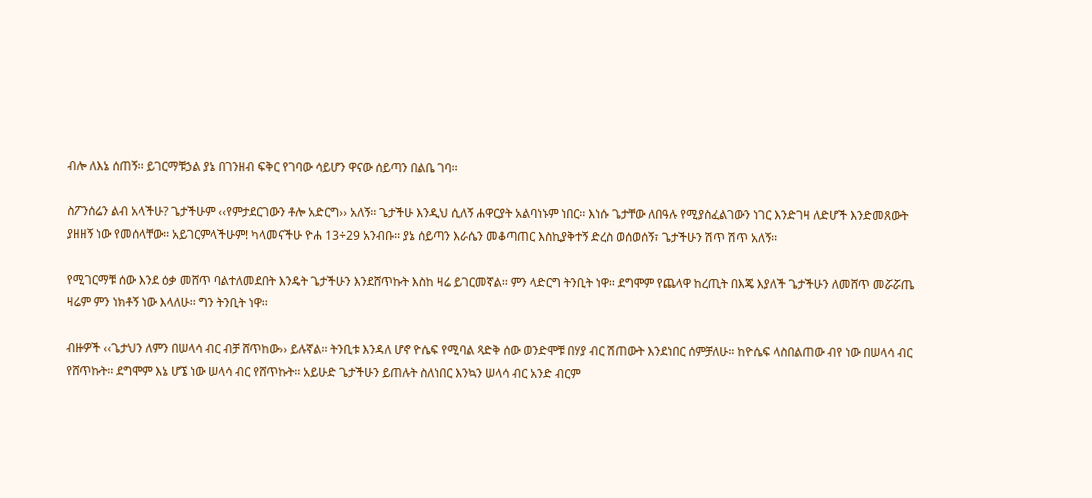ብሎ ለእኔ ሰጠኝ፡፡ ይገርማቹኃል ያኔ በገንዘብ ፍቅር የገባው ሳይሆን ዋናው ሰይጣን በልቤ ገባ፡፡

ስፖንሰሬን ልብ አላችሁ? ጌታችሁም ‹‹የምታደርገውን ቶሎ አድርግ›› አለኝ፡፡ ጌታችሁ እንዲህ ሲለኝ ሐዋርያት አልባነኑም ነበር፡፡ እነሱ ጌታቸው ለበዓሉ የሚያስፈልገውን ነገር እንድገዛ ለድሆች እንድመጸውት ያዘዘኝ ነው የመሰላቸው፡፡ አይገርምላችሁም! ካላመናችሁ ዮሐ 13÷29 አንብቡ፡፡ ያኔ ሰይጣን እራሴን መቆጣጠር እስኪያቅተኝ ድረስ ወሰወሰኝ፣ ጌታችሁን ሽጥ ሽጥ አለኝ፡፡

የሚገርማቹ ሰው እንደ ዕቃ መሸጥ ባልተለመደበት እንዴት ጌታችሁን እንደሸጥኩት እስከ ዛሬ ይገርመኛል፡፡ ምን ላድርግ ትንቢት ነዋ፡፡ ደግሞም የጨላዋ ከረጢት በእጄ እያለች ጌታችሁን ለመሸጥ መሯሯጤ ዛሬም ምን ነክቶኝ ነው እላለሁ፡፡ ግን ትንቢት ነዋ፡፡

ብዙዎች ‹‹ጌታህን ለምን በሠላሳ ብር ብቻ ሸጥከው›› ይሉኛል፡፡ ትንቢቱ እንዳለ ሆኖ ዮሴፍ የሚባል ጻድቅ ሰው ወንድሞቹ በሃያ ብር ሽጠውት እንደነበር ሰምቻለሁ። ከዮሴፍ ላስበልጠው ብየ ነው በሠላሳ ብር የሸጥኩት፡፡ ደግሞም እኔ ሆኜ ነው ሠላሳ ብር የሸጥኩት፡፡ አይሁድ ጌታችሁን ይጠሉት ስለነበር እንኳን ሠላሳ ብር አንድ ብርም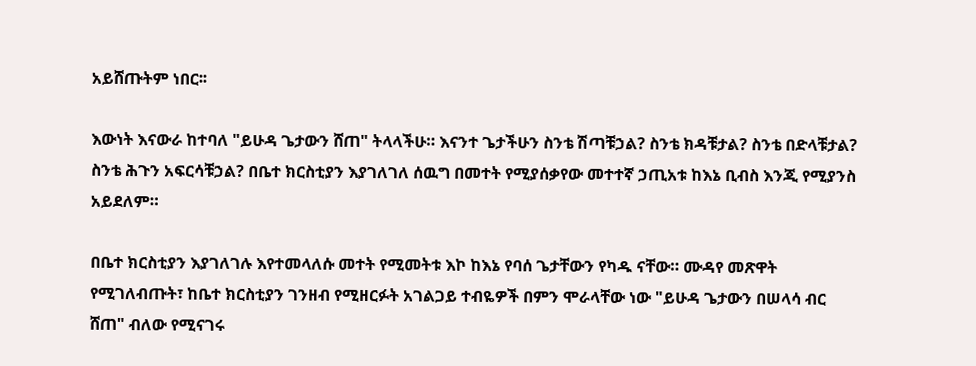አይሸጡትም ነበር፡፡

እውነት እናውራ ከተባለ "ይሁዳ ጌታውን ሸጠ" ትላላችሁ። እናንተ ጌታችሁን ስንቴ ሽጣቹኃል? ስንቴ ክዳቹታል? ስንቴ በድላቹታል? ስንቴ ሕጉን አፍርሳቹኃል? በቤተ ክርስቲያን እያገለገለ ሰዉግ በመተት የሚያሰቃየው መተተኛ ኃጢአቱ ከእኔ ቢብስ እንጂ የሚያንስ አይደለም።

በቤተ ክርስቲያን እያገለገሉ እየተመላለሱ መተት የሚመትቱ እኮ ከእኔ የባሰ ጌታቸውን የካዱ ናቸው። ሙዳየ መጽዋት የሚገለብጡት፣ ከቤተ ክርስቲያን ገንዘብ የሚዘርፉት አገልጋይ ተብዬዎች በምን ሞራላቸው ነው "ይሁዳ ጌታውን በሠላሳ ብር ሸጠ" ብለው የሚናገሩ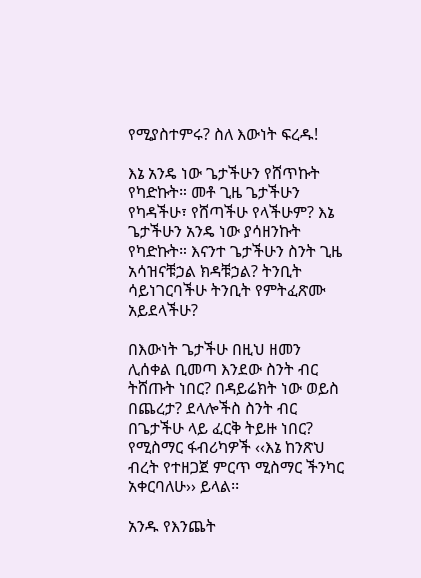የሚያስተምሩ? ስለ እውነት ፍረዱ!

እኔ አንዴ ነው ጌታችሁን የሸጥኩት የካድኩት። መቶ ጊዜ ጌታችሁን የካዳችሁ፣ የሸጣችሁ የላችሁም? እኔ ጌታችሁን አንዴ ነው ያሳዘንኩት የካድኩት። እናንተ ጌታችሁን ስንት ጊዜ አሳዝናቹኃል ክዳቹኃል? ትንቢት ሳይነገርባችሁ ትንቢት የምትፈጽሙ አይደላችሁ?

በእውነት ጌታችሁ በዚህ ዘመን ሊሰቀል ቢመጣ እንደው ስንት ብር ትሸጡት ነበር? በዳይሬክት ነው ወይስ በጨረታ? ደላሎችስ ስንት ብር በጌታችሁ ላይ ፈርቅ ትይዙ ነበር? የሚስማር ፋብሪካዎች ‹‹እኔ ከንጽህ ብረት የተዘጋጀ ምርጥ ሚስማር ችንካር አቀርባለሁ›› ይላል፡፡

አንዱ የእንጨት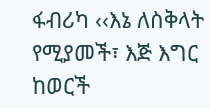ፋብሪካ ‹‹እኔ ለስቅላት የሚያመች፣ እጅ እግር ከወርች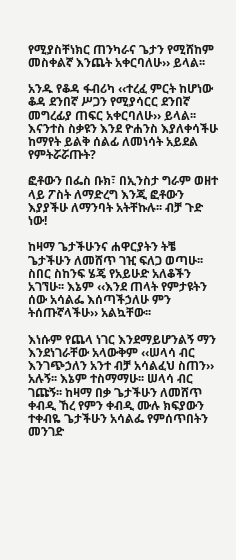የሚያስቸነክር ጠንካራና ጌታን የሚሸከም መስቀልኛ እንጨት አቀርባለሁ›› ይላል፡፡

አንዱ የቆዳ ፋብሪካ ‹‹ተረፈ ምርት ከሆነው ቆዳ ደንበኛ ሥጋን የሚያሳርር ደንበኛ መግረፊያ ጠፍር አቀርባለሁ›› ይላል፡፡ እናንተስ ስቃዩን እንደ ዮሐንስ እያለቀሳችሁ ከማየት ይልቅ ሰልፊ ለመነሳት አይደል የምትሯሯጡት?

ፎቶውን በፌስ ቡክ፣ በኢንስታ ግራም ወዘተ ላይ ፖስት ለማድረግ እንጂ ፎቶውን እያያችሁ ለማንባት አትቸኩሉ፡፡ ብቻ ጉድ ነው!

ከዛማ ጌታችሁንና ሐዋርያትን ትቼ ጌታችሁን ለመሸጥ ገዢ ፍለጋ ወጣሁ፡፡ ስበር ስከንፍ ሄጄ የአይሁድ አለቆችን አገኘሁ፡፡ እኔም ‹‹እንደ ጠላት የምታዩትን ሰው አሳልፌ እሰጣችኃለሁ ምን ትሰጡኛላችሁ›› አልኳቸው፡፡

እነሱም የጨላ ነገር እንደማይሆንልኝ ማን እንደነገራቸው አላውቅም ‹‹ሠላሳ ብር እንገጭኃለን አንተ ብቻ አሳልፈህ ስጠን›› አሉኝ፡፡ እኔም ተስማማሁ፡፡ ሠላሳ ብር ገጩኝ፡፡ ከዛማ በቃ ጌታችሁን ለመሸጥ ቀብዲ ኸረ የምን ቀብዲ ሙሉ ክፍያውን ተቀብዬ ጌታችሁን አሳልፌ የምሰጥበትን መንገድ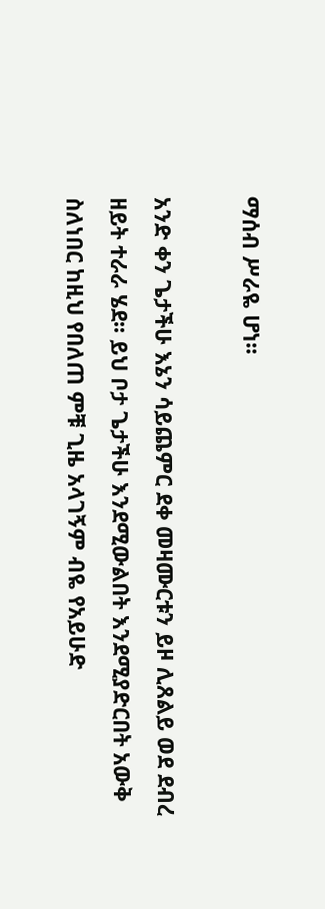ማሰብ ሥራዬ ሆነ፡፡

አንድ ቀን ጌታችሁ እኔን ሳይጨምር ደቀ መዛሙርቱን ይዞ ሊጸልይ ወደ ደብረ ዘይት ተራራ ሄደ፡፡ ይህ ቦታ ጌታችሁ እንደሚውልበት እንደሚያድርበት አውቅ ስለነበር ከዚህ የበለጠ ምቹ ጊዜ አላገኝም ብዬ የአይሁድ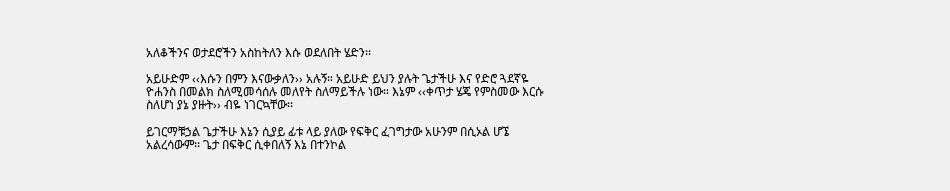አለቆችንና ወታደሮችን አስከትለን እሱ ወደለበት ሄድን፡፡

አይሁድም ‹‹እሱን በምን እናውቃለን›› አሉኝ። አይሁድ ይህን ያሉት ጌታችሁ እና የድሮ ጓደኛዬ ዮሐንስ በመልክ ስለሚመሳሰሉ መለየት ስለማይችሉ ነው። እኔም ‹‹ቀጥታ ሄጄ የምስመው እርሱ ስለሆነ ያኔ ያዙት›› ብዬ ነገርኳቸው፡፡

ይገርማቹኃል ጌታችሁ እኔን ሲያይ ፊቱ ላይ ያለው የፍቅር ፈገግታው አሁንም በሲኦል ሆኜ አልረሳውም፡፡ ጌታ በፍቅር ሲቀበለኝ እኔ በተንኮል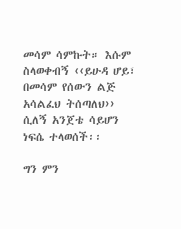መሳም ሳምኩት። እሱም ስላወቀብኝ ‹‹ይሁዳ ሆይ፣ በመሳም የሰውን ልጅ አሳልፈህ ትሰጣለህ›› ሲለኝ አንጀቴ ሳይሆን ነፍሴ ተላወሰች፡፡

ግን ምን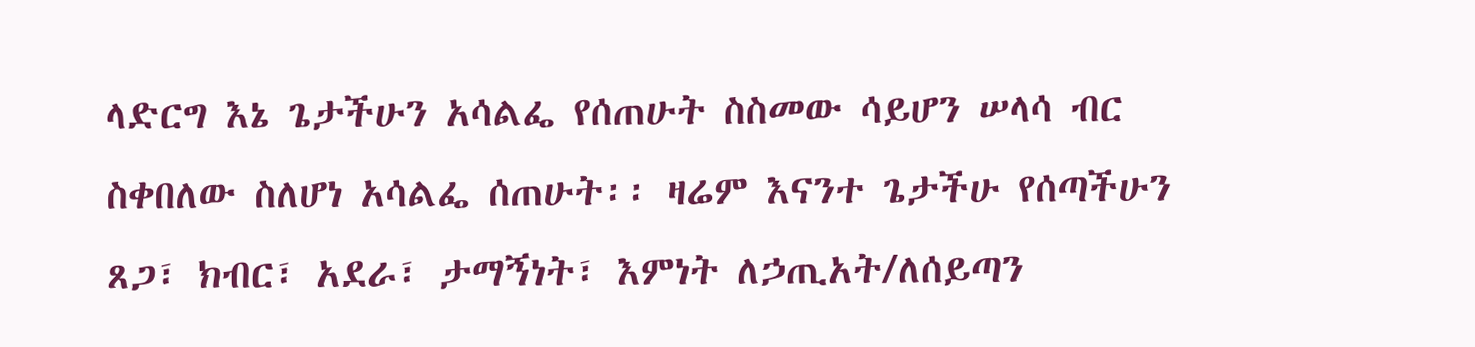ላድርግ እኔ ጌታችሁን አሳልፌ የሰጠሁት ስስመው ሳይሆን ሠላሳ ብር ስቀበለው ስለሆነ አሳልፌ ሰጠሁት፡፡ ዛሬም እናንተ ጌታችሁ የሰጣችሁን ጸጋ፣ ክብር፣ አደራ፣ ታማኝነት፣ እምነት ለኃጢአት/ለሰይጣን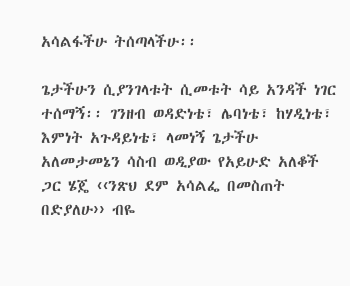አሳልፋችሁ ትሰጣላችሁ፡፡

ጌታችሁን ሲያንገላቱት ሲመቱት ሳይ አንዳች ነገር ተሰማኝ፡፡ ገንዘብ ወዳድነቴ፣ ሌባነቴ፣ ከሃዲነቴ፣ እምነት አጉዳይነቴ፣ ላመነኝ ጌታችሁ አለመታመኔን ሳስብ ወዲያው የአይሁድ አለቆች ጋር ሄጄ ‹‹ንጽህ ደም አሳልፌ በመስጠት በድያለሁ›› ብዬ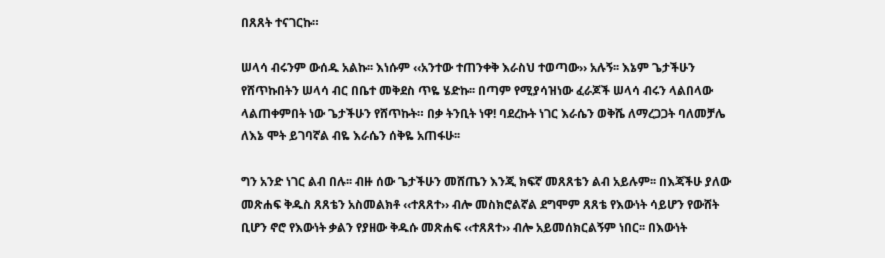በጸጸት ተናገርኩ።

ሠላሳ ብሩንም ውሰዱ አልኩ፡፡ እነሱም ‹‹አንተው ተጠንቀቅ እራስህ ተወጣው›› አሉኝ፡፡ እኔም ጌታችሁን የሸጥኩበትን ሠላሳ ብር በቤተ መቅደስ ጥዬ ሄድኩ፡፡ በጣም የሚያሳዝነው ፈራጆች ሠላሳ ብሩን ላልበላው ላልጠቀምበት ነው ጌታችሁን የሸጥኩት። በቃ ትንቢት ነዋ! ባደረኩት ነገር እራሴን ወቅሼ ለማረጋጋት ባለመቻሌ ለእኔ ሞት ይገባኛል ብዬ እራሴን ሰቅዬ አጠፋሁ፡፡

ግን አንድ ነገር ልብ በሉ፡፡ ብዙ ሰው ጌታችሁን መሸጤን እንጂ ክፍኛ መጸጸቴን ልብ አይሉም፡፡ በእጃችሁ ያለው መጽሐፍ ቅዱስ ጸጸቴን አስመልክቶ ‹‹ተጸጸተ›› ብሎ መስክሮልኛል ደግሞም ጸጸቴ የእውነት ሳይሆን የውሸት ቢሆን ኖሮ የእውነት ቃልን የያዘው ቅዱሱ መጽሐፍ ‹‹ተጸጸተ›› ብሎ አይመሰክርልኝም ነበር፡፡ በእውነት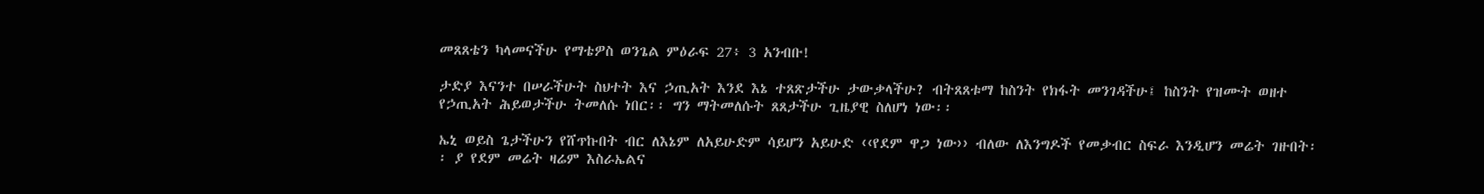መጸጸቴን ካላመናችሁ የማቴዎስ ወንጌል ምዕራፍ 27፥ 3 አንብቡ!

ታድያ እናንተ በሠራችሁት ስህተት እና ኃጢአት እንደ እኔ ተጸጽታችሁ ታውቃላችሁ? ብትጸጸቱማ ከስንት የክፋት መንገዳችሁ፤ ከስንት የዝሙት ወዘተ የኃጢአት ሕይወታችሁ ትመለሱ ነበር፡፡ ግን ማትመለሱት ጸጸታችሁ ጊዜያዊ ስለሆነ ነው፡፡

ኤኒ ወይስ ጌታችሁን የሸጥኩበት ብር ለእኔም ለአይሁድም ሳይሆን አይሁድ ‹‹የደም ዋጋ ነው›› ብለው ለእንግዶች የመቃብር ስፍራ እንዲሆን መሬት ገዙበት፡፡ ያ የደም መሬት ዛሬም እስራኤልና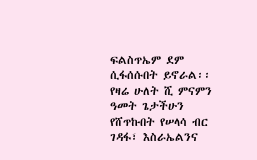ፍልስጥኤም ደም ሲፋሰሱበት ይኖራል፡፡ የዛሬ ሁለት ሺ ምናምን ዓመት ጌታችሁን የሸጥኩበት የሠላሳ ብር ገዳፋ፣ እስራኤልንና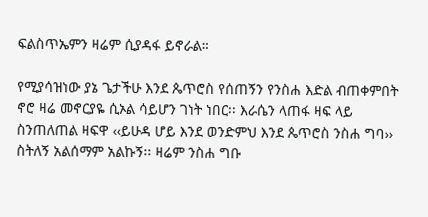ፍልስጥኤምን ዛሬም ሲያዳፋ ይኖራል።

የሚያሳዝነው ያኔ ጌታችሁ እንደ ጴጥሮስ የሰጠኝን የንስሐ እድል ብጠቀምበት ኖሮ ዛሬ መኖርያዬ ሲኦል ሳይሆን ገነት ነበር፡፡ እራሴን ላጠፋ ዛፍ ላይ ስንጠለጠል ዛፍዋ ‹‹ይሁዳ ሆይ እንደ ወንድምህ እንደ ጴጥሮስ ንስሐ ግባ›› ስትለኝ አልሰማም አልኩኝ፡፡ ዛሬም ንስሐ ግቡ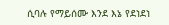ሲባሉ የማይሰሙ እንደ እኔ የደነደነ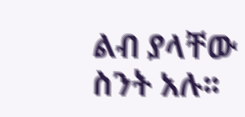ልብ ያላቸው ስንት አሉ፡፡